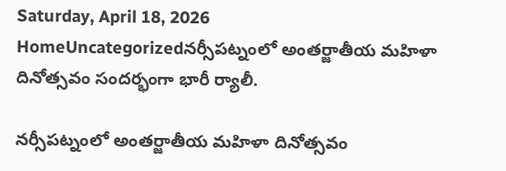Saturday, April 18, 2026
HomeUncategorizedనర్సీపట్నంలో అంతర్జాతీయ మహిళా దినోత్సవం సందర్భంగా భారీ ర్యాలీ.

నర్సీపట్నంలో అంతర్జాతీయ మహిళా దినోత్సవం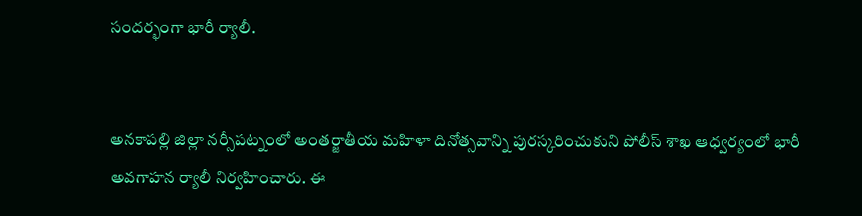సందర్భంగా భారీ ర్యాలీ.


అనకాపల్లి జిల్లా నర్సీపట్నంలో అంతర్జాతీయ మహిళా దినోత్సవాన్ని పురస్కరించుకుని పోలీస్ శాఖ ఆధ్వర్యంలో భారీ అవగాహన ర్యాలీ నిర్వహించారు. ఈ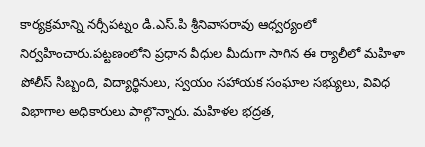కార్యక్రమాన్ని నర్సీపట్నం డి.ఎస్.పి శ్రీనివాసరావు ఆధ్వర్యంలో నిర్వహించారు.పట్టణంలోని ప్రధాన వీధుల మీదుగా సాగిన ఈ ర్యాలీలో మహిళా పోలీస్ సిబ్బంది, విద్యార్థినులు, స్వయం సహాయక సంఘాల సభ్యులు, వివిధ విభాగాల అధికారులు పాల్గొన్నారు. మహిళల భద్రత,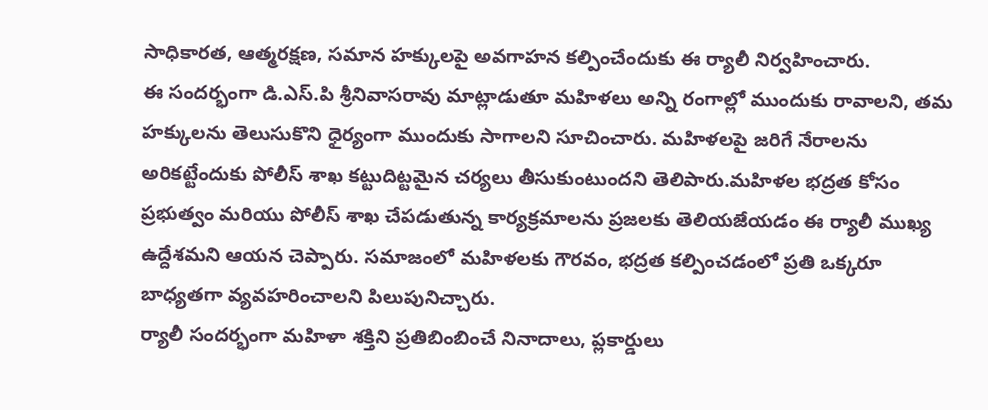సాధికారత, ఆత్మరక్షణ, సమాన హక్కులపై అవగాహన కల్పించేందుకు ఈ ర్యాలీ నిర్వహించారు.
ఈ సందర్భంగా డి.ఎస్.పి శ్రీనివాసరావు మాట్లాడుతూ మహిళలు అన్ని రంగాల్లో ముందుకు రావాలని, తమ హక్కులను తెలుసుకొని ధైర్యంగా ముందుకు సాగాలని సూచించారు. మహిళలపై జరిగే నేరాలను అరికట్టేందుకు పోలీస్ శాఖ కట్టుదిట్టమైన చర్యలు తీసుకుంటుందని తెలిపారు.మహిళల భద్రత కోసం ప్రభుత్వం మరియు పోలీస్ శాఖ చేపడుతున్న కార్యక్రమాలను ప్రజలకు తెలియజేయడం ఈ ర్యాలీ ముఖ్య ఉద్దేశమని ఆయన చెప్పారు. సమాజంలో మహిళలకు గౌరవం, భద్రత కల్పించడంలో ప్రతి ఒక్కరూ బాధ్యతగా వ్యవహరించాలని పిలుపునిచ్చారు.
ర్యాలీ సందర్భంగా మహిళా శక్తిని ప్రతిబింబించే నినాదాలు, ప్లకార్డులు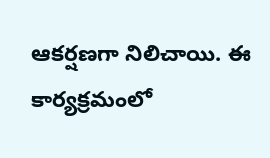ఆకర్షణగా నిలిచాయి. ఈ కార్యక్రమంలో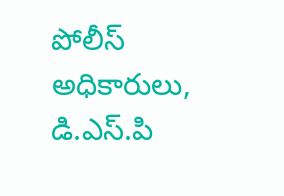పోలీస్ అధికారులు, డి.ఎస్.పి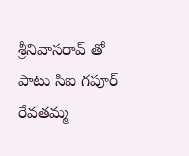శ్రీనివాసరావ్ తో పాటు సిఐ గపూర్ రేవతమ్మ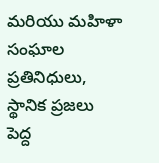మరియు మహిళా సంఘాల ప్రతినిధులు, స్థానిక ప్రజలు పెద్ద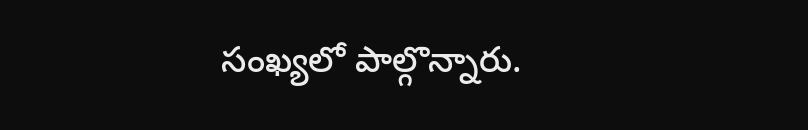సంఖ్యలో పాల్గొన్నారు.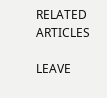RELATED ARTICLES

LEAVE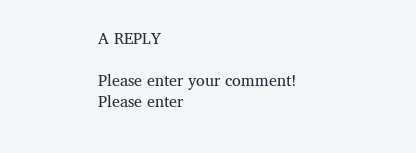A REPLY

Please enter your comment!
Please enter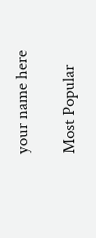your name here

Most Popular